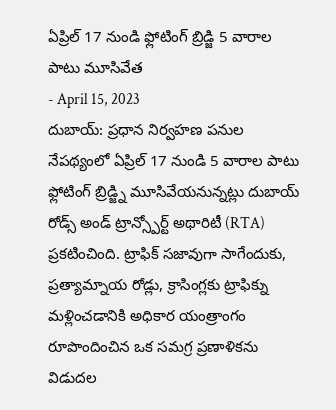ఏప్రిల్ 17 నుండి ఫ్లోటింగ్ బ్రిడ్జి 5 వారాల పాటు మూసివేత
- April 15, 2023
దుబాయ్: ప్రధాన నిర్వహణ పనుల నేపథ్యంలో ఏప్రిల్ 17 నుండి 5 వారాల పాటు ఫ్లోటింగ్ బ్రిడ్జ్ని మూసివేయనున్నట్లు దుబాయ్ రోడ్స్ అండ్ ట్రాన్స్పోర్ట్ అథారిటీ (RTA) ప్రకటించింది. ట్రాఫిక్ సజావుగా సాగేందుకు, ప్రత్యామ్నాయ రోడ్లు, క్రాసింగ్లకు ట్రాఫిక్ను మళ్లించడానికి అధికార యంత్రాంగం రూపొందించిన ఒక సమగ్ర ప్రణాళికను విడుదల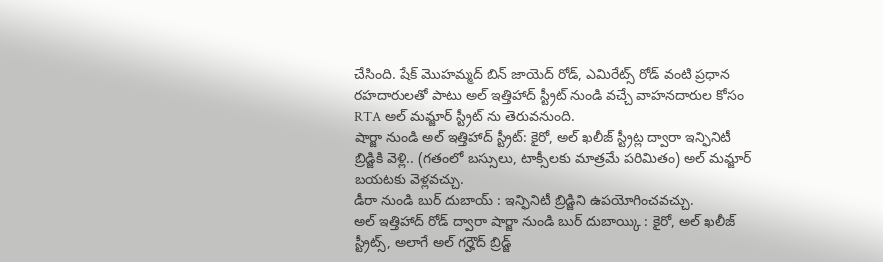చేసింది. షేక్ మొహమ్మద్ బిన్ జాయెద్ రోడ్, ఎమిరేట్స్ రోడ్ వంటి ప్రధాన రహదారులతో పాటు అల్ ఇత్తిహాద్ స్ట్రీట్ నుండి వచ్చే వాహనదారుల కోసం RTA అల్ మమ్జార్ స్ట్రీట్ ను తెరువనుంది.
షార్జా నుండి అల్ ఇత్తిహాద్ స్ట్రీట్: కైరో, అల్ ఖలీజ్ స్ట్రీట్ల ద్వారా ఇన్ఫినిటీ బ్రిడ్జికి వెళ్లి.. (గతంలో బస్సులు, టాక్సీలకు మాత్రమే పరిమితం) అల్ మమ్జార్ బయటకు వెళ్లవచ్చు.
డీరా నుండి బుర్ దుబాయ్ : ఇన్ఫినిటీ బ్రిడ్జిని ఉపయోగించవచ్చు.
అల్ ఇత్తిహాద్ రోడ్ ద్వారా షార్జా నుండి బుర్ దుబాయ్కి : కైరో, అల్ ఖలీజ్ స్ట్రీట్స్, అలాగే అల్ గర్హౌద్ బ్రిడ్జ్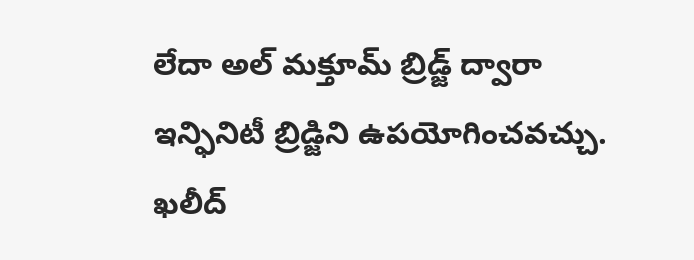లేదా అల్ మక్తూమ్ బ్రిడ్జ్ ద్వారా ఇన్ఫినిటీ బ్రిడ్జిని ఉపయోగించవచ్చు.
ఖలీద్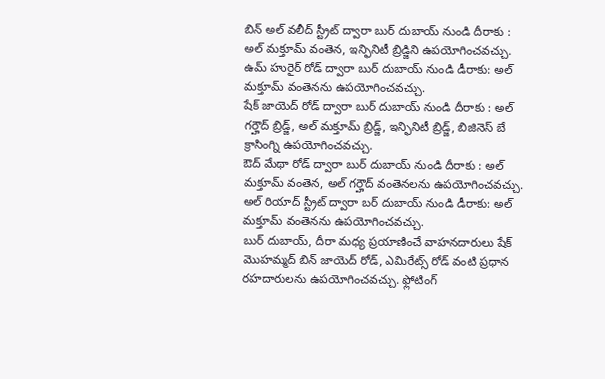బిన్ అల్ వలీద్ స్ట్రీట్ ద్వారా బుర్ దుబాయ్ నుండి దీరాకు : అల్ మక్తూమ్ వంతెన, ఇన్ఫినిటీ బ్రిడ్జిని ఉపయోగించవచ్చు.
ఉమ్ హురైర్ రోడ్ ద్వారా బుర్ దుబాయ్ నుండి డీరాకు: అల్ మక్తూమ్ వంతెనను ఉపయోగించవచ్చు.
షేక్ జాయెద్ రోడ్ ద్వారా బుర్ దుబాయ్ నుండి దీరాకు : అల్ గర్హౌద్ బ్రిడ్జ్, అల్ మక్తూమ్ బ్రిడ్జ్, ఇన్ఫినిటీ బ్రిడ్జ్, బిజినెస్ బే క్రాసింగ్ని ఉపయోగించవచ్చు.
ఔద్ మేథా రోడ్ ద్వారా బుర్ దుబాయ్ నుండి దీరాకు : అల్ మక్తూమ్ వంతెన, అల్ గర్హౌద్ వంతెనలను ఉపయోగించవచ్చు.
అల్ రియాద్ స్ట్రీట్ ద్వారా బర్ దుబాయ్ నుండి డీరాకు: అల్ మక్తూమ్ వంతెనను ఉపయోగించవచ్చు.
బుర్ దుబాయ్, దీరా మధ్య ప్రయాణించే వాహనదారులు షేక్ మొహమ్మద్ బిన్ జాయెద్ రోడ్, ఎమిరేట్స్ రోడ్ వంటి ప్రధాన రహదారులను ఉపయోగించవచ్చు. ఫ్లోటింగ్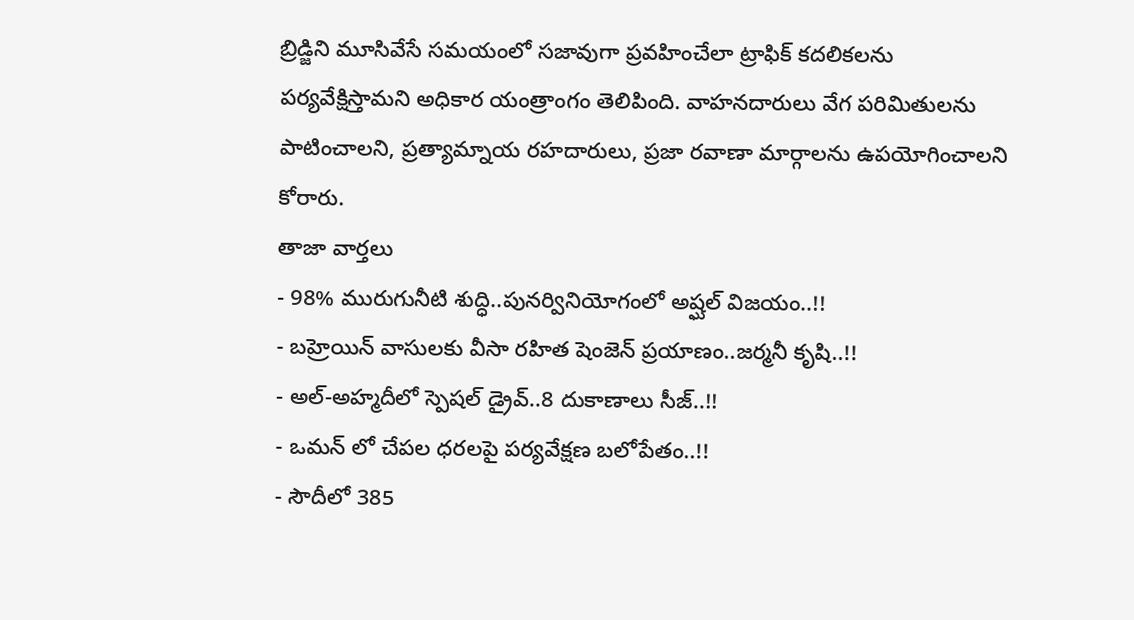బ్రిడ్జిని మూసివేసే సమయంలో సజావుగా ప్రవహించేలా ట్రాఫిక్ కదలికలను పర్యవేక్షిస్తామని అధికార యంత్రాంగం తెలిపింది. వాహనదారులు వేగ పరిమితులను పాటించాలని, ప్రత్యామ్నాయ రహదారులు, ప్రజా రవాణా మార్గాలను ఉపయోగించాలని కోరారు.
తాజా వార్తలు
- 98% మురుగునీటి శుద్ధి..పునర్వినియోగంలో అష్ఘల్ విజయం..!!
- బహ్రెయిన్ వాసులకు వీసా రహిత షెంజెన్ ప్రయాణం..జర్మనీ కృషి..!!
- అల్-అహ్మదీలో స్పెషల్ డ్రైవ్..8 దుకాణాలు సీజ్..!!
- ఒమన్ లో చేపల ధరలపై పర్యవేక్షణ బలోపేతం..!!
- సౌదీలో 385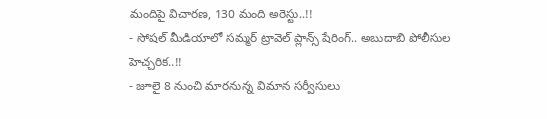మందిపై విచారణ, 130 మంది అరెస్టు..!!
- సోషల్ మీడియాలో సమ్మర్ ట్రావెల్ ప్లాన్స్ షేరింగ్.. అబుదాబి పోలీసుల హెచ్చరిక..!!
- జూలై 8 నుంచి మారనున్న విమాన సర్వీసులు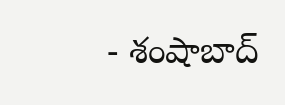- శంషాబాద్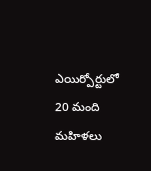ఎయిర్పోర్టులో 20 మంది మహిళలు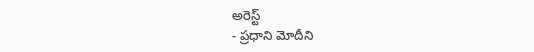అరెస్ట్
- ప్రధాని మోదీని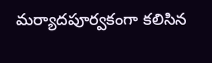మర్యాదపూర్వకంగా కలిసిన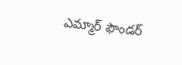ఎమ్మార్ ఫౌండర్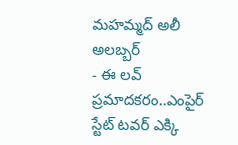మహమ్మద్ అలీ అలబ్బర్
- ఈ లవ్ ప్రమాదకరం..ఎంపైర్ స్టేట్ టవర్ ఎక్కి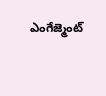ఎంగేజ్మెంట్